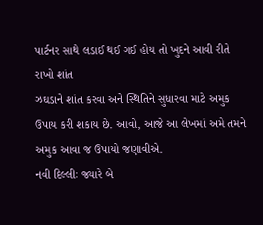પાર્ટનર સાથે લડાઈ થઈ ગઈ હોય તો ખુદને આવી રીતે રાખો શાંત
ઝઘડાને શાંત કરવા અને સ્થિતિને સુધારવા માટે અમુક ઉપાય કરી શકાય છે. આવો, આજે આ લેખમાં અમે તમને અમુક આવા જ ઉપાયો જણાવીએ.
નવી દિલ્લીઃ જ્યારે બે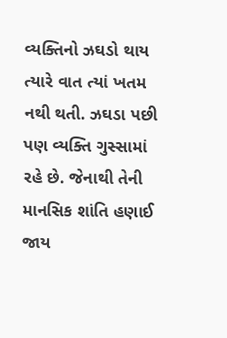વ્યક્તિનો ઝઘડો થાય ત્યારે વાત ત્યાં ખતમ નથી થતી. ઝઘડા પછી પણ વ્યક્તિ ગુસ્સામાં રહે છે. જેનાથી તેની માનસિક શાંતિ હણાઈ જાય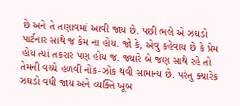છે અને તે તણાવમાં આવી જાય છે. પછી ભલે એ ઝઘડો પાર્ટનાર સાથે જ કેમ ના હોય. જો કે, એવુ કહેવાય છે કે પ્રેમ હોય ત્યાં તકરાર પણ હોય જ. જ્યારે બે જણ સાથે રહે તો તેમની વચ્ચે હળવી નોંક-ઝોંક થવી સામાન્ય છે. પરંતુ ક્યારેક ઝઘડો વધી જાય અને વ્યક્તિ ખૂબ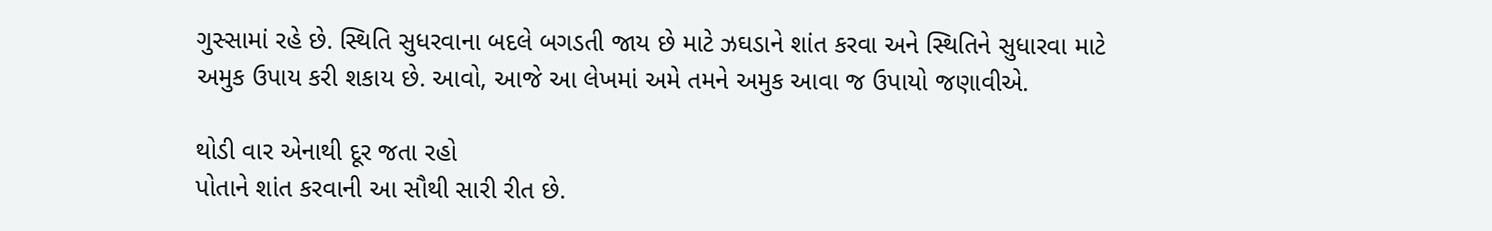ગુસ્સામાં રહે છે. સ્થિતિ સુધરવાના બદલે બગડતી જાય છે માટે ઝઘડાને શાંત કરવા અને સ્થિતિને સુધારવા માટે અમુક ઉપાય કરી શકાય છે. આવો, આજે આ લેખમાં અમે તમને અમુક આવા જ ઉપાયો જણાવીએ.

થોડી વાર એનાથી દૂર જતા રહો
પોતાને શાંત કરવાની આ સૌથી સારી રીત છે.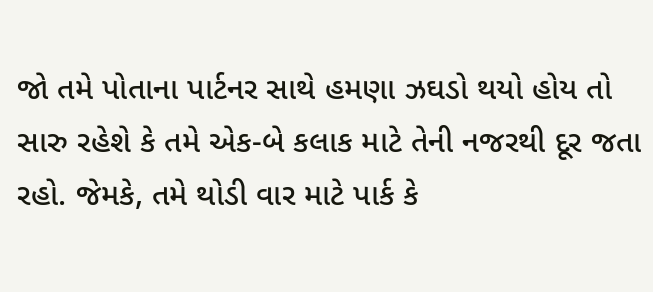જો તમે પોતાના પાર્ટનર સાથે હમણા ઝઘડો થયો હોય તો સારુ રહેશે કે તમે એક-બે કલાક માટે તેની નજરથી દૂર જતા રહો. જેમકે, તમે થોડી વાર માટે પાર્ક કે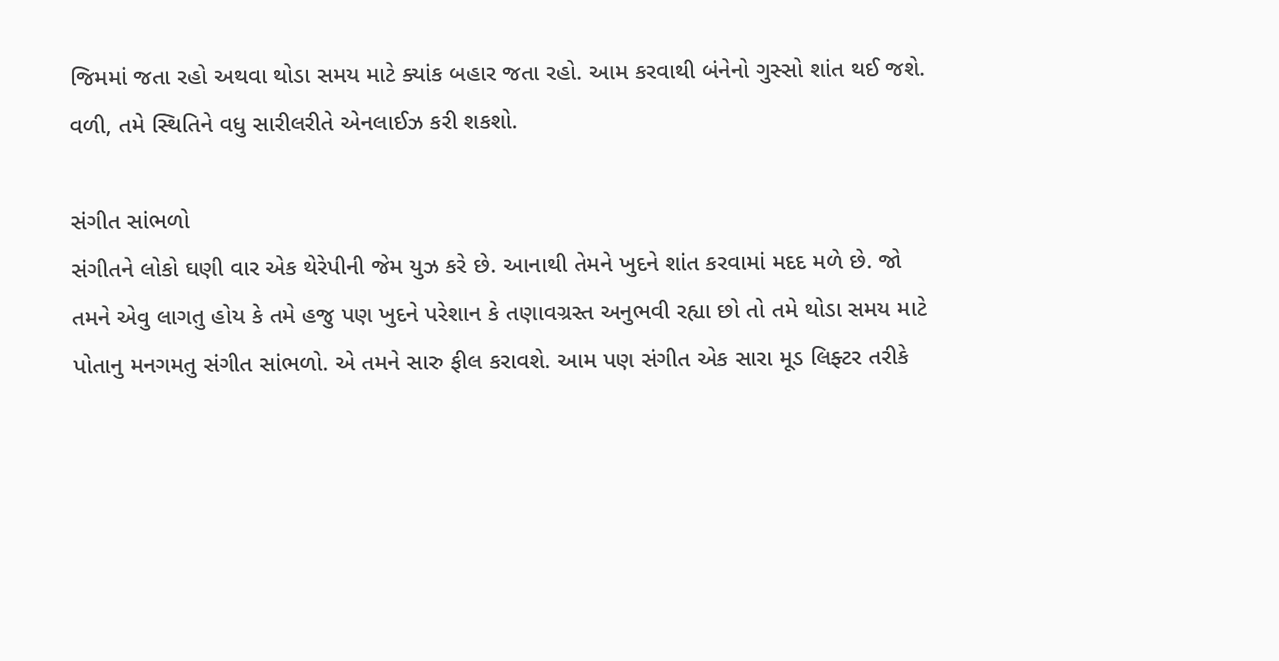જિમમાં જતા રહો અથવા થોડા સમય માટે ક્યાંક બહાર જતા રહો. આમ કરવાથી બંનેનો ગુસ્સો શાંત થઈ જશે. વળી, તમે સ્થિતિને વધુ સારીલરીતે એનલાઈઝ કરી શકશો.

સંગીત સાંભળો
સંગીતને લોકો ઘણી વાર એક થેરેપીની જેમ યુઝ કરે છે. આનાથી તેમને ખુદને શાંત કરવામાં મદદ મળે છે. જો તમને એવુ લાગતુ હોય કે તમે હજુ પણ ખુદને પરેશાન કે તણાવગ્રસ્ત અનુભવી રહ્યા છો તો તમે થોડા સમય માટે પોતાનુ મનગમતુ સંગીત સાંભળો. એ તમને સારુ ફીલ કરાવશે. આમ પણ સંગીત એક સારા મૂડ લિફ્ટર તરીકે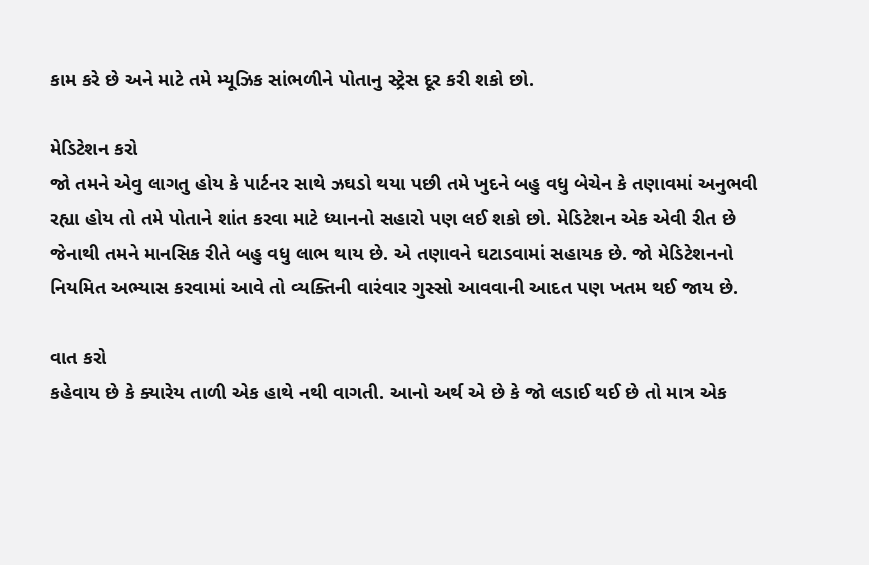કામ કરે છે અને માટે તમે મ્યૂઝિક સાંભળીને પોતાનુ સ્ટ્રેસ દૂર કરી શકો છો.

મેડિટેશન કરો
જો તમને એવુ લાગતુ હોય કે પાર્ટનર સાથે ઝઘડો થયા પછી તમે ખુદને બહુ વધુ બેચેન કે તણાવમાં અનુભવી રહ્યા હોય તો તમે પોતાને શાંત કરવા માટે ધ્યાનનો સહારો પણ લઈ શકો છો. મેડિટેશન એક એવી રીત છે જેનાથી તમને માનસિક રીતે બહુ વધુ લાભ થાય છે. એ તણાવને ઘટાડવામાં સહાયક છે. જો મેડિટેશનનો નિયમિત અભ્યાસ કરવામાં આવે તો વ્યક્તિની વારંવાર ગુસ્સો આવવાની આદત પણ ખતમ થઈ જાય છે.

વાત કરો
કહેવાય છે કે ક્યારેય તાળી એક હાથે નથી વાગતી. આનો અર્થ એ છે કે જો લડાઈ થઈ છે તો માત્ર એક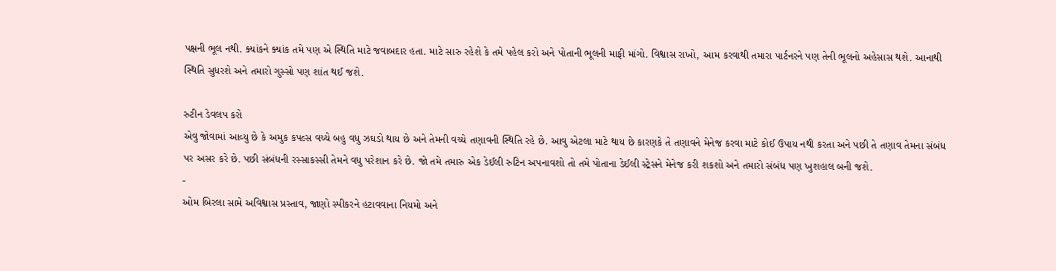પક્ષની ભૂલ નથી. ક્યાંકને ક્યાંક તમે પણ એ સ્થિતિ માટે જવાબદાર હતા. માટે સારુ રહેશે કે તમે પહેલ કરો અને પોતાની ભૂલની માફી માંગો. વિશ્વાસ રાખો, આમ કરવાથી તમારા પાર્ટનરને પણ તેની ભૂલનો અહેસાસ થશે. આનાથી સ્થિતિ સુધરશે અને તમારો ગુસ્સો પણ શાંત થઈ જશે.

રુટીન ડેવલપ કરો
એવુ જોવામાં આવ્યુ છે કે અમુક કપલ્સ વચ્ચે બહુ વધુ ઝઘડો થાય છે અને તેમની વચ્ચે તણાવની સ્થિતિ રહે છે. આવુ એટલા માટે થાય છે કારણકે તે તણાવને મેનેજ કરવા માટે કોઈ ઉપાય નથી કરતા અને પછી તે તણાવ તેમના સંબંધ પર અસર કરે છે. પછી સંબંધની રસ્સાકસ્સી તેમને વધુ પરેશાન કરે છે. જો તમે તમારુ એક ડેઈલી રુટિન અપનાવશો તો તમે પોતાના ડેઈલી સ્ટ્રેસને મેનેજ કરી શકશો અને તમારો સંબંધ પણ ખુશહાલ બની જશે.
-
ઓમ બિરલા સામે અવિશ્વાસ પ્રસ્તાવ, જાણો સ્પીકરને હટાવવાના નિયમો અને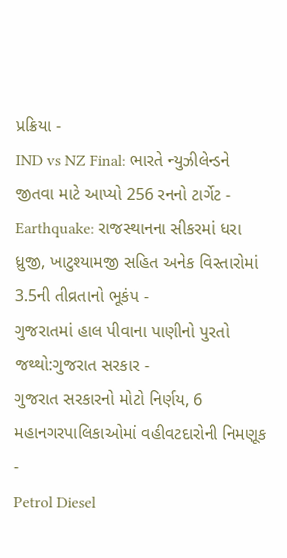પ્રક્રિયા -
IND vs NZ Final: ભારતે ન્યુઝીલેન્ડને જીતવા માટે આપ્યો 256 રનનો ટાર્ગેટ -
Earthquake: રાજસ્થાનના સીકરમાં ધરા ધ્રુજી, ખાટુશ્યામજી સહિત અનેક વિસ્તારોમાં 3.5ની તીવ્રતાનો ભૂકંપ -
ગુજરાતમાં હાલ પીવાના પાણીનો પુરતો જથ્થો:ગુજરાત સરકાર -
ગુજરાત સરકારનો મોટો નિર્ણય, 6 મહાનગરપાલિકાઓમાં વહીવટદારોની નિમણૂક -
Petrol Diesel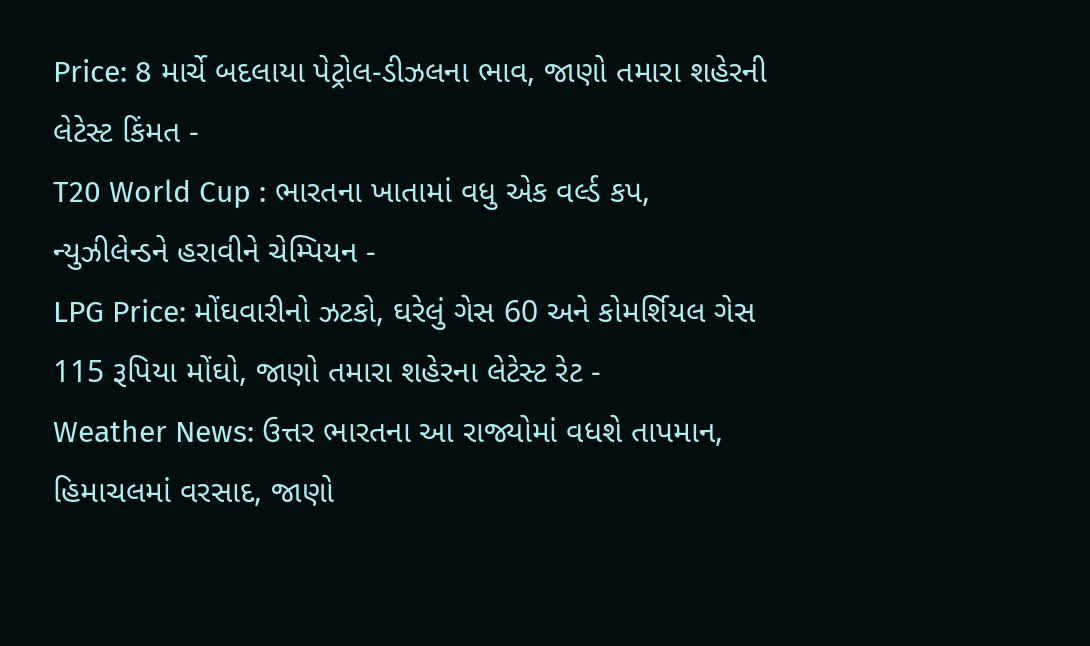Price: 8 માર્ચે બદલાયા પેટ્રોલ-ડીઝલના ભાવ, જાણો તમારા શહેરની લેટેસ્ટ કિંમત -
T20 World Cup : ભારતના ખાતામાં વધુ એક વર્લ્ડ કપ, ન્યુઝીલેન્ડને હરાવીને ચેમ્પિયન -
LPG Price: મોંઘવારીનો ઝટકો, ઘરેલું ગેસ 60 અને કોમર્શિયલ ગેસ 115 રૂપિયા મોંઘો, જાણો તમારા શહેરના લેટેસ્ટ રેટ -
Weather News: ઉત્તર ભારતના આ રાજ્યોમાં વધશે તાપમાન, હિમાચલમાં વરસાદ, જાણો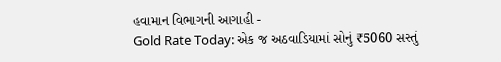હવામાન વિભાગની આગાહી -
Gold Rate Today: એક જ અઠવાડિયામાં સોનું ₹5060 સસ્તું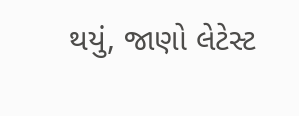થયું, જાણો લેટેસ્ટ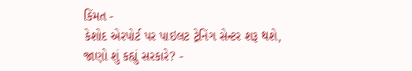કિંમત -
કેશોદ એરપોર્ટ પર પાઇલટ ટ્રેનિંગ સેન્ટર શરૂ થશે, જાણો શું કહ્યું સરકારે? -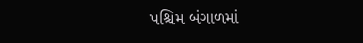પશ્ચિમ બંગાળમાં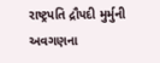રાષ્ટ્રપતિ દ્રૌપદી મુર્મુની અવગણના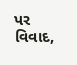પર વિવાદ,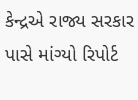કેન્દ્રએ રાજ્ય સરકાર પાસે માંગ્યો રિપોર્ટ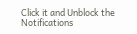Click it and Unblock the Notifications